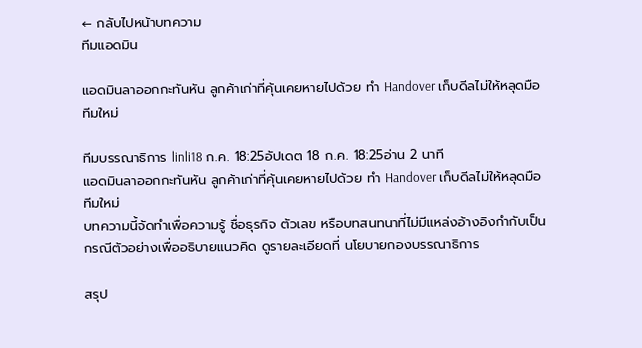← กลับไปหน้าบทความ
ทีมแอดมิน

แอดมินลาออกกะทันหัน ลูกค้าเก่าที่คุ้นเคยหายไปด้วย ทำ Handover เก็บดีลไม่ให้หลุดมือทีมใหม่

ทีมบรรณาธิการ linli18 ก.ค. 18:25อัปเดต 18 ก.ค. 18:25อ่าน 2 นาที
แอดมินลาออกกะทันหัน ลูกค้าเก่าที่คุ้นเคยหายไปด้วย ทำ Handover เก็บดีลไม่ให้หลุดมือทีมใหม่
บทความนี้จัดทำเพื่อความรู้ ชื่อธุรกิจ ตัวเลข หรือบทสนทนาที่ไม่มีแหล่งอ้างอิงกำกับเป็นกรณีตัวอย่างเพื่ออธิบายแนวคิด ดูรายละเอียดที่ นโยบายกองบรรณาธิการ

สรุป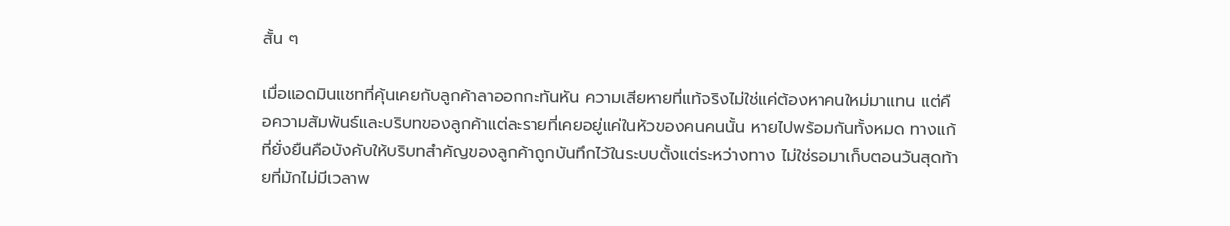สั้น ๆ

เมื่อแอดมินแชทที่คุ้นเคยกับลูกค้าลาออกกะทันหัน ความเสียหายที่แท้จริงไม่ใช่แค่ต้องหาคนใหม่มาแทน แต่คือความสัมพันธ์และบริบทของลูกค้าแต่ละรายที่เคยอยู่แค่ในหัวของคนคนนั้น หายไปพร้อมกันทั้งหมด ทางแก้ที่ยั่งยืนคือบังคับให้บริบทสำคัญของลูกค้าถูกบันทึกไว้ในระบบตั้งแต่ระหว่างทาง ไม่ใช่รอมาเก็บตอนวันสุดท้ายที่มักไม่มีเวลาพ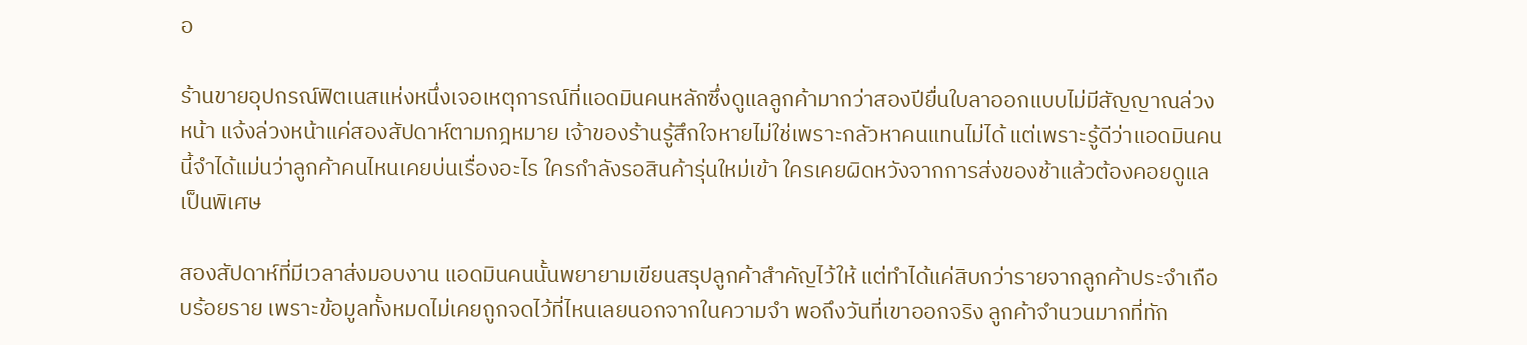อ

ร้านขายอุปกรณ์ฟิตเนสแห่งหนึ่งเจอเหตุการณ์ที่แอดมินคนหลักซึ่งดูแลลูกค้ามากว่าสองปียื่นใบลาออกแบบไม่มีสัญญาณล่วงหน้า แจ้งล่วงหน้าแค่สองสัปดาห์ตามกฎหมาย เจ้าของร้านรู้สึกใจหายไม่ใช่เพราะกลัวหาคนแทนไม่ได้ แต่เพราะรู้ดีว่าแอดมินคนนี้จำได้แม่นว่าลูกค้าคนไหนเคยบ่นเรื่องอะไร ใครกำลังรอสินค้ารุ่นใหม่เข้า ใครเคยผิดหวังจากการส่งของช้าแล้วต้องคอยดูแลเป็นพิเศษ

สองสัปดาห์ที่มีเวลาส่งมอบงาน แอดมินคนนั้นพยายามเขียนสรุปลูกค้าสำคัญไว้ให้ แต่ทำได้แค่สิบกว่ารายจากลูกค้าประจำเกือบร้อยราย เพราะข้อมูลทั้งหมดไม่เคยถูกจดไว้ที่ไหนเลยนอกจากในความจำ พอถึงวันที่เขาออกจริง ลูกค้าจำนวนมากที่ทัก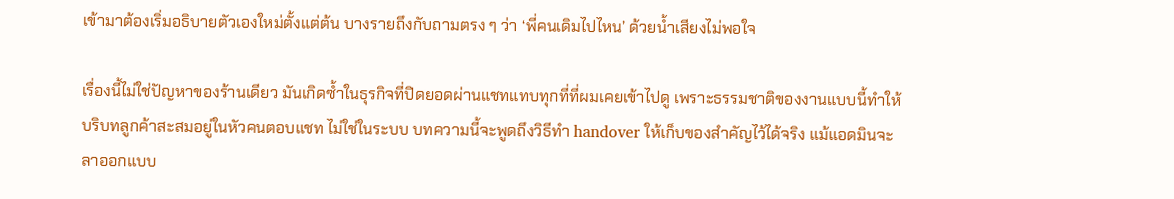เข้ามาต้องเริ่มอธิบายตัวเองใหม่ตั้งแต่ต้น บางรายถึงกับถามตรง ๆ ว่า ‘พี่คนเดิมไปไหน’ ด้วยน้ำเสียงไม่พอใจ

เรื่องนี้ไม่ใช่ปัญหาของร้านเดียว มันเกิดซ้ำในธุรกิจที่ปิดยอดผ่านแชทแทบทุกที่ที่ผมเคยเข้าไปดู เพราะธรรมชาติของงานแบบนี้ทำให้บริบทลูกค้าสะสมอยู่ในหัวคนตอบแชท ไม่ใช่ในระบบ บทความนี้จะพูดถึงวิธีทำ handover ให้เก็บของสำคัญไว้ได้จริง แม้แอดมินจะลาออกแบบ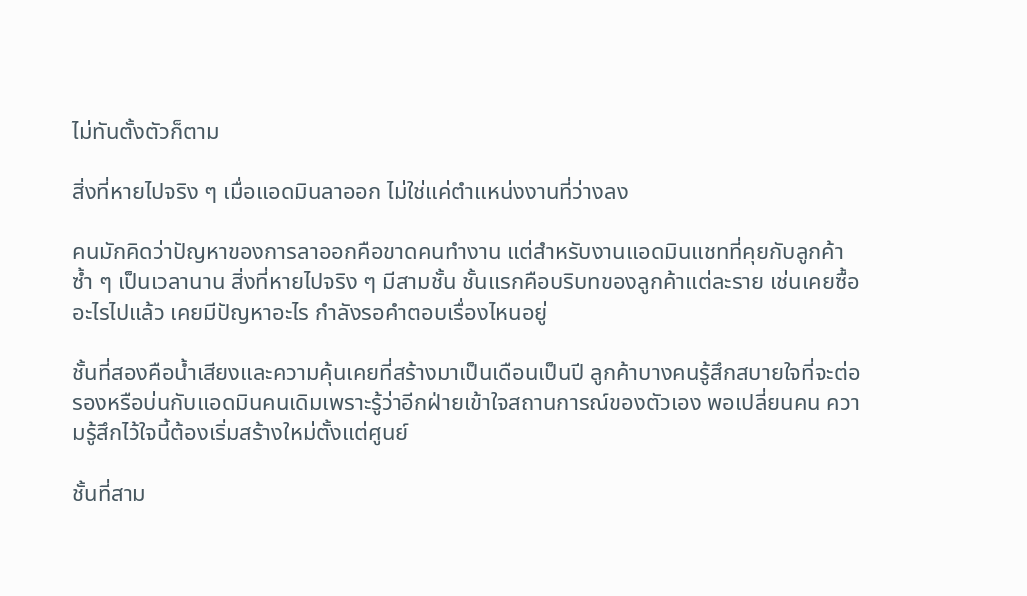ไม่ทันตั้งตัวก็ตาม

สิ่งที่หายไปจริง ๆ เมื่อแอดมินลาออก ไม่ใช่แค่ตำแหน่งงานที่ว่างลง

คนมักคิดว่าปัญหาของการลาออกคือขาดคนทำงาน แต่สำหรับงานแอดมินแชทที่คุยกับลูกค้าซ้ำ ๆ เป็นเวลานาน สิ่งที่หายไปจริง ๆ มีสามชั้น ชั้นแรกคือบริบทของลูกค้าแต่ละราย เช่นเคยซื้ออะไรไปแล้ว เคยมีปัญหาอะไร กำลังรอคำตอบเรื่องไหนอยู่

ชั้นที่สองคือน้ำเสียงและความคุ้นเคยที่สร้างมาเป็นเดือนเป็นปี ลูกค้าบางคนรู้สึกสบายใจที่จะต่อรองหรือบ่นกับแอดมินคนเดิมเพราะรู้ว่าอีกฝ่ายเข้าใจสถานการณ์ของตัวเอง พอเปลี่ยนคน ความรู้สึกไว้ใจนี้ต้องเริ่มสร้างใหม่ตั้งแต่ศูนย์

ชั้นที่สาม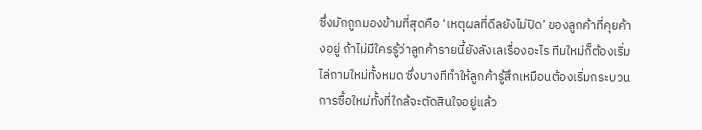ซึ่งมักถูกมองข้ามที่สุดคือ ‘เหตุผลที่ดีลยังไม่ปิด’ ของลูกค้าที่คุยค้างอยู่ ถ้าไม่มีใครรู้ว่าลูกค้ารายนี้ยังลังเลเรื่องอะไร ทีมใหม่ก็ต้องเริ่มไล่ถามใหม่ทั้งหมด ซึ่งบางทีทำให้ลูกค้ารู้สึกเหมือนต้องเริ่มกระบวนการซื้อใหม่ทั้งที่ใกล้จะตัดสินใจอยู่แล้ว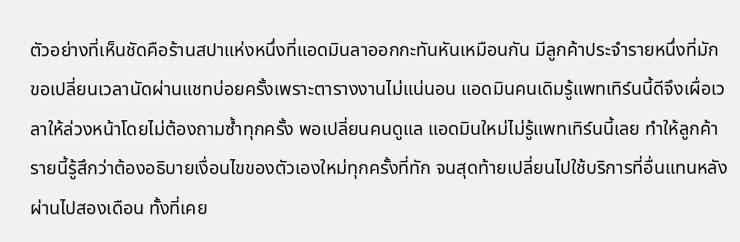ตัวอย่างที่เห็นชัดคือร้านสปาแห่งหนึ่งที่แอดมินลาออกกะทันหันเหมือนกัน มีลูกค้าประจำรายหนึ่งที่มักขอเปลี่ยนเวลานัดผ่านแชทบ่อยครั้งเพราะตารางงานไม่แน่นอน แอดมินคนเดิมรู้แพทเทิร์นนี้ดีจึงเผื่อเวลาให้ล่วงหน้าโดยไม่ต้องถามซ้ำทุกครั้ง พอเปลี่ยนคนดูแล แอดมินใหม่ไม่รู้แพทเทิร์นนี้เลย ทำให้ลูกค้ารายนี้รู้สึกว่าต้องอธิบายเงื่อนไขของตัวเองใหม่ทุกครั้งที่ทัก จนสุดท้ายเปลี่ยนไปใช้บริการที่อื่นแทนหลังผ่านไปสองเดือน ทั้งที่เคย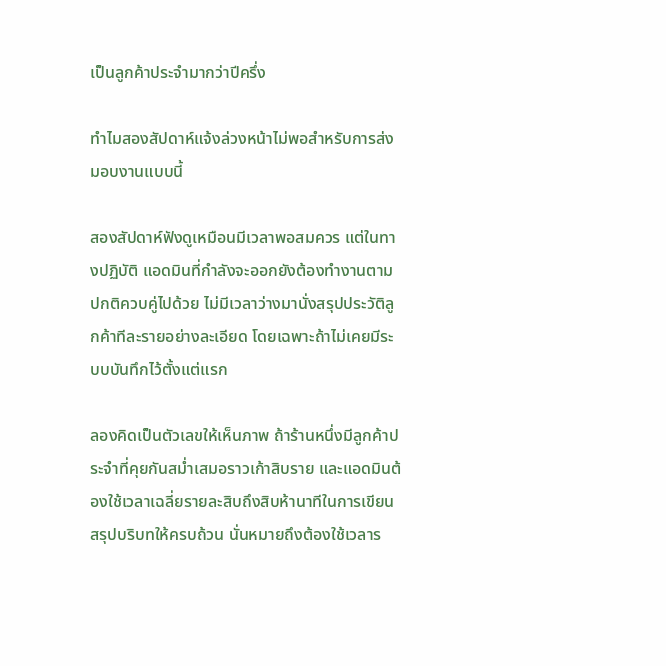เป็นลูกค้าประจำมากว่าปีครึ่ง

ทำไมสองสัปดาห์แจ้งล่วงหน้าไม่พอสำหรับการส่งมอบงานแบบนี้

สองสัปดาห์ฟังดูเหมือนมีเวลาพอสมควร แต่ในทางปฏิบัติ แอดมินที่กำลังจะออกยังต้องทำงานตามปกติควบคู่ไปด้วย ไม่มีเวลาว่างมานั่งสรุปประวัติลูกค้าทีละรายอย่างละเอียด โดยเฉพาะถ้าไม่เคยมีระบบบันทึกไว้ตั้งแต่แรก

ลองคิดเป็นตัวเลขให้เห็นภาพ ถ้าร้านหนึ่งมีลูกค้าประจำที่คุยกันสม่ำเสมอราวเก้าสิบราย และแอดมินต้องใช้เวลาเฉลี่ยรายละสิบถึงสิบห้านาทีในการเขียนสรุปบริบทให้ครบถ้วน นั่นหมายถึงต้องใช้เวลาร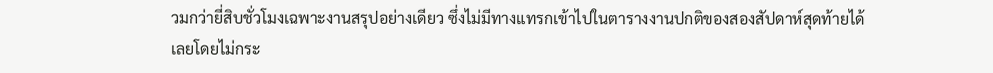วมกว่ายี่สิบชั่วโมงเฉพาะงานสรุปอย่างเดียว ซึ่งไม่มีทางแทรกเข้าไปในตารางงานปกติของสองสัปดาห์สุดท้ายได้เลยโดยไม่กระ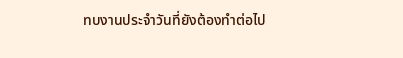ทบงานประจำวันที่ยังต้องทำต่อไป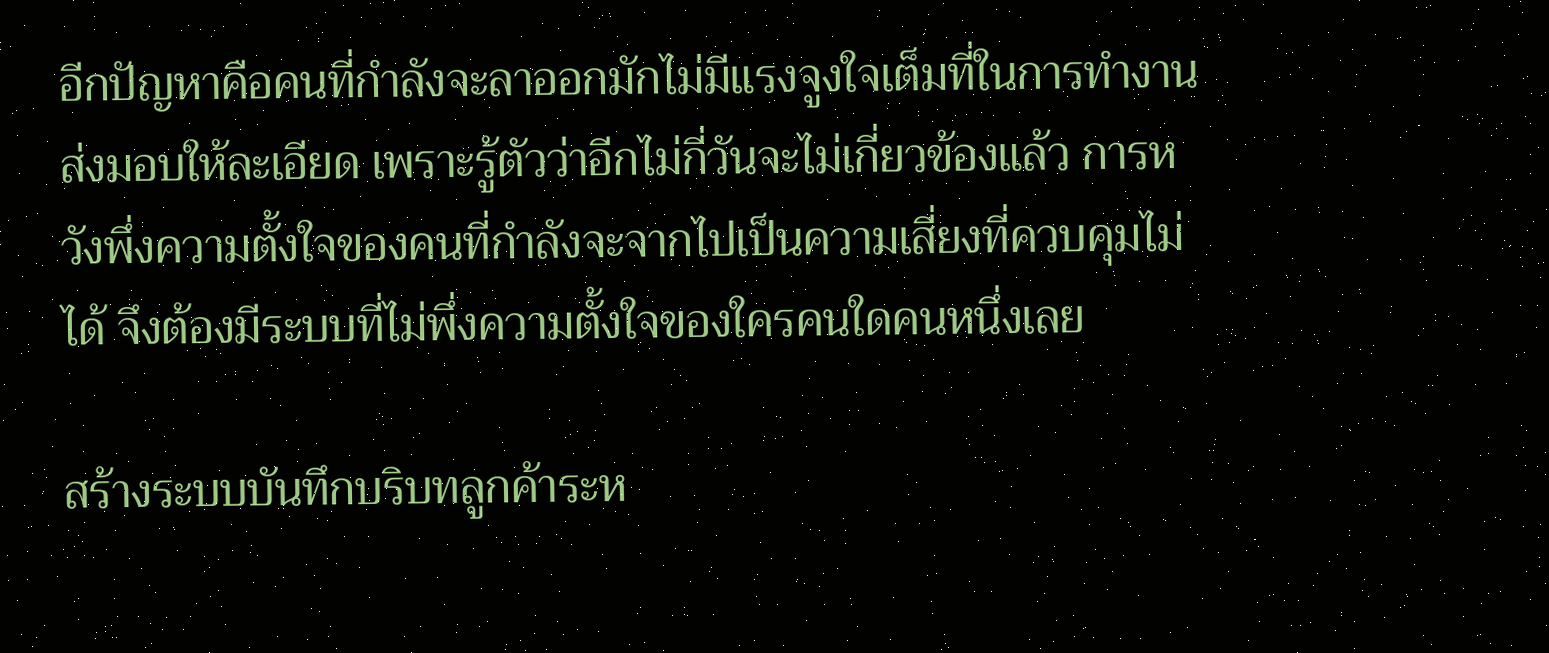อีกปัญหาคือคนที่กำลังจะลาออกมักไม่มีแรงจูงใจเต็มที่ในการทำงานส่งมอบให้ละเอียด เพราะรู้ตัวว่าอีกไม่กี่วันจะไม่เกี่ยวข้องแล้ว การหวังพึ่งความตั้งใจของคนที่กำลังจะจากไปเป็นความเสี่ยงที่ควบคุมไม่ได้ จึงต้องมีระบบที่ไม่พึ่งความตั้งใจของใครคนใดคนหนึ่งเลย

สร้างระบบบันทึกบริบทลูกค้าระห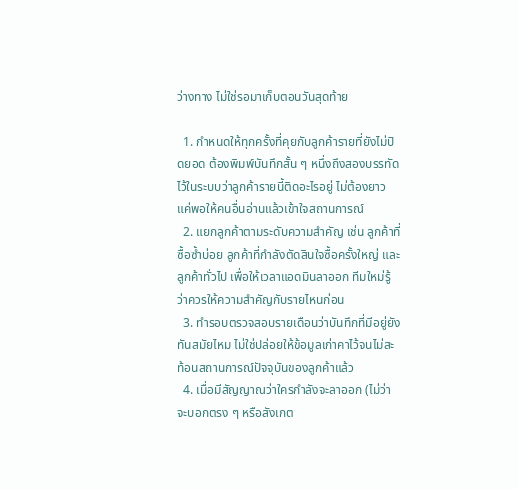ว่างทาง ไม่ใช่รอมาเก็บตอนวันสุดท้าย

  1. กำหนดให้ทุกครั้งที่คุยกับลูกค้ารายที่ยังไม่ปิดยอด ต้องพิมพ์บันทึกสั้น ๆ หนึ่งถึงสองบรรทัดไว้ในระบบว่าลูกค้ารายนี้ติดอะไรอยู่ ไม่ต้องยาว แค่พอให้คนอื่นอ่านแล้วเข้าใจสถานการณ์
  2. แยกลูกค้าตามระดับความสำคัญ เช่น ลูกค้าที่ซื้อซ้ำบ่อย ลูกค้าที่กำลังตัดสินใจซื้อครั้งใหญ่ และลูกค้าทั่วไป เพื่อให้เวลาแอดมินลาออก ทีมใหม่รู้ว่าควรให้ความสำคัญกับรายไหนก่อน
  3. ทำรอบตรวจสอบรายเดือนว่าบันทึกที่มีอยู่ยังทันสมัยไหม ไม่ใช่ปล่อยให้ข้อมูลเก่าคาไว้จนไม่สะท้อนสถานการณ์ปัจจุบันของลูกค้าแล้ว
  4. เมื่อมีสัญญาณว่าใครกำลังจะลาออก (ไม่ว่าจะบอกตรง ๆ หรือสังเกต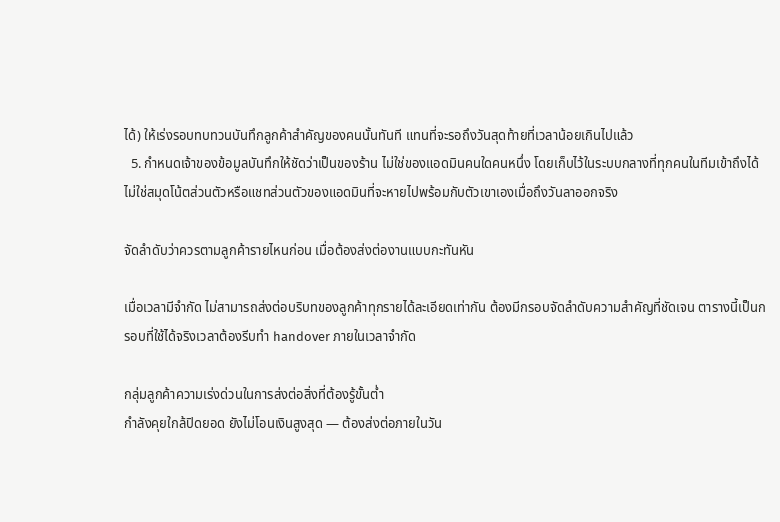ได้) ให้เร่งรอบทบทวนบันทึกลูกค้าสำคัญของคนนั้นทันที แทนที่จะรอถึงวันสุดท้ายที่เวลาน้อยเกินไปแล้ว
  5. กำหนดเจ้าของข้อมูลบันทึกให้ชัดว่าเป็นของร้าน ไม่ใช่ของแอดมินคนใดคนหนึ่ง โดยเก็บไว้ในระบบกลางที่ทุกคนในทีมเข้าถึงได้ ไม่ใช่สมุดโน้ตส่วนตัวหรือแชทส่วนตัวของแอดมินที่จะหายไปพร้อมกับตัวเขาเองเมื่อถึงวันลาออกจริง

จัดลำดับว่าควรตามลูกค้ารายไหนก่อน เมื่อต้องส่งต่องานแบบกะทันหัน

เมื่อเวลามีจำกัด ไม่สามารถส่งต่อบริบทของลูกค้าทุกรายได้ละเอียดเท่ากัน ต้องมีกรอบจัดลำดับความสำคัญที่ชัดเจน ตารางนี้เป็นกรอบที่ใช้ได้จริงเวลาต้องรีบทำ handover ภายในเวลาจำกัด

กลุ่มลูกค้าความเร่งด่วนในการส่งต่อสิ่งที่ต้องรู้ขั้นต่ำ
กำลังคุยใกล้ปิดยอด ยังไม่โอนเงินสูงสุด — ต้องส่งต่อภายในวัน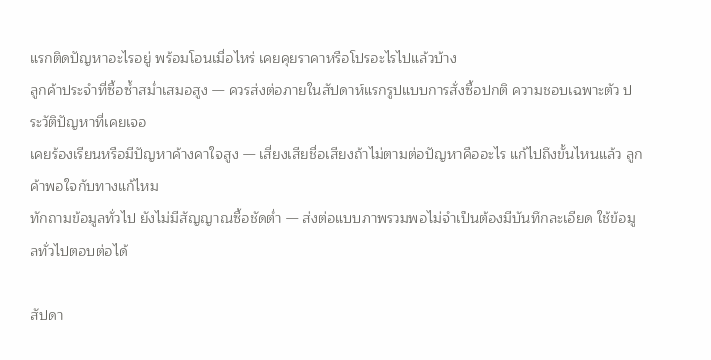แรกติดปัญหาอะไรอยู่ พร้อมโอนเมื่อไหร่ เคยคุยราคาหรือโปรอะไรไปแล้วบ้าง
ลูกค้าประจำที่ซื้อซ้ำสม่ำเสมอสูง — ควรส่งต่อภายในสัปดาห์แรกรูปแบบการสั่งซื้อปกติ ความชอบเฉพาะตัว ประวัติปัญหาที่เคยเจอ
เคยร้องเรียนหรือมีปัญหาค้างคาใจสูง — เสี่ยงเสียชื่อเสียงถ้าไม่ตามต่อปัญหาคืออะไร แก้ไปถึงขั้นไหนแล้ว ลูกค้าพอใจกับทางแก้ไหม
ทักถามข้อมูลทั่วไป ยังไม่มีสัญญาณซื้อชัดต่ำ — ส่งต่อแบบภาพรวมพอไม่จำเป็นต้องมีบันทึกละเอียด ใช้ข้อมูลทั่วไปตอบต่อได้

สัปดา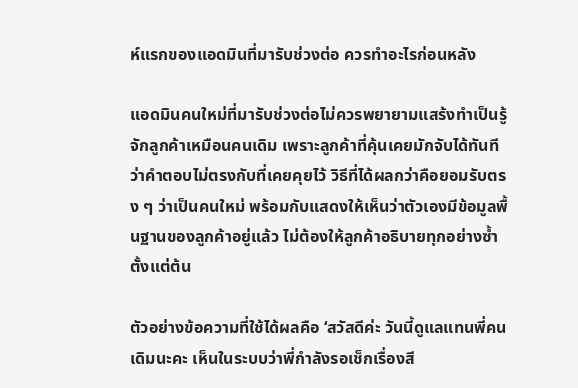ห์แรกของแอดมินที่มารับช่วงต่อ ควรทำอะไรก่อนหลัง

แอดมินคนใหม่ที่มารับช่วงต่อไม่ควรพยายามแสร้งทำเป็นรู้จักลูกค้าเหมือนคนเดิม เพราะลูกค้าที่คุ้นเคยมักจับได้ทันทีว่าคำตอบไม่ตรงกับที่เคยคุยไว้ วิธีที่ได้ผลกว่าคือยอมรับตรง ๆ ว่าเป็นคนใหม่ พร้อมกับแสดงให้เห็นว่าตัวเองมีข้อมูลพื้นฐานของลูกค้าอยู่แล้ว ไม่ต้องให้ลูกค้าอธิบายทุกอย่างซ้ำตั้งแต่ต้น

ตัวอย่างข้อความที่ใช้ได้ผลคือ ‘สวัสดีค่ะ วันนี้ดูแลแทนพี่คนเดิมนะคะ เห็นในระบบว่าพี่กำลังรอเช็กเรื่องสี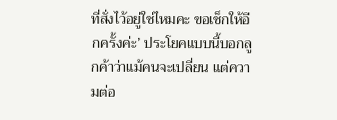ที่สั่งไว้อยู่ใช่ไหมคะ ขอเช็กให้อีกครั้งค่ะ’ ประโยคแบบนี้บอกลูกค้าว่าแม้คนจะเปลี่ยน แต่ความต่อ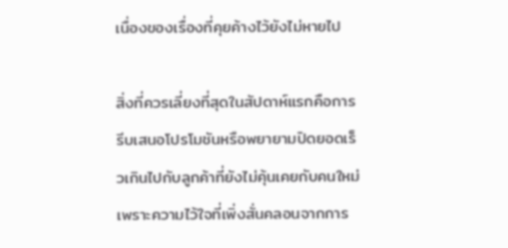เนื่องของเรื่องที่คุยค้างไว้ยังไม่หายไป

สิ่งที่ควรเลี่ยงที่สุดในสัปดาห์แรกคือการรีบเสนอโปรโมชันหรือพยายามปิดยอดเร็วเกินไปกับลูกค้าที่ยังไม่คุ้นเคยกับคนใหม่ เพราะความไว้ใจที่เพิ่งสั่นคลอนจากการ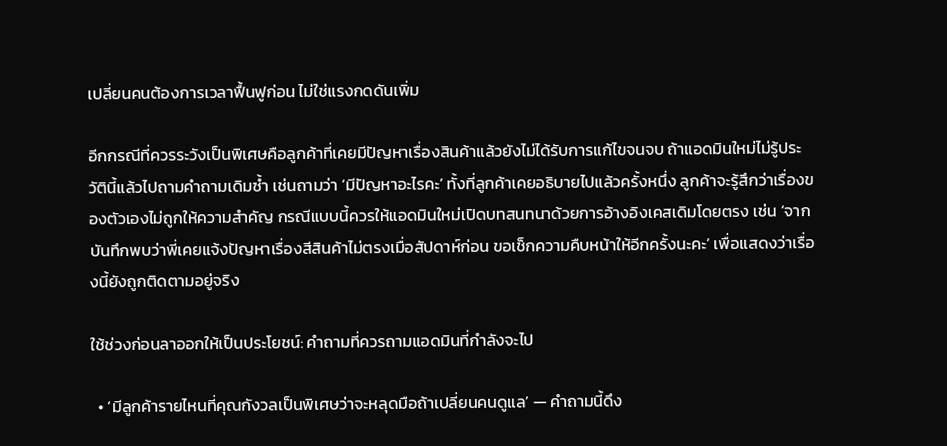เปลี่ยนคนต้องการเวลาฟื้นฟูก่อน ไม่ใช่แรงกดดันเพิ่ม

อีกกรณีที่ควรระวังเป็นพิเศษคือลูกค้าที่เคยมีปัญหาเรื่องสินค้าแล้วยังไม่ได้รับการแก้ไขจนจบ ถ้าแอดมินใหม่ไม่รู้ประวัตินี้แล้วไปถามคำถามเดิมซ้ำ เช่นถามว่า ‘มีปัญหาอะไรคะ’ ทั้งที่ลูกค้าเคยอธิบายไปแล้วครั้งหนึ่ง ลูกค้าจะรู้สึกว่าเรื่องของตัวเองไม่ถูกให้ความสำคัญ กรณีแบบนี้ควรให้แอดมินใหม่เปิดบทสนทนาด้วยการอ้างอิงเคสเดิมโดยตรง เช่น ‘จากบันทึกพบว่าพี่เคยแจ้งปัญหาเรื่องสีสินค้าไม่ตรงเมื่อสัปดาห์ก่อน ขอเช็กความคืบหน้าให้อีกครั้งนะคะ’ เพื่อแสดงว่าเรื่องนี้ยังถูกติดตามอยู่จริง

ใช้ช่วงก่อนลาออกให้เป็นประโยชน์: คำถามที่ควรถามแอดมินที่กำลังจะไป

  • ‘มีลูกค้ารายไหนที่คุณกังวลเป็นพิเศษว่าจะหลุดมือถ้าเปลี่ยนคนดูแล’ — คำถามนี้ดึง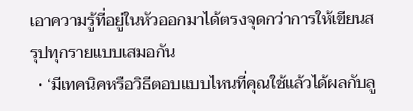เอาความรู้ที่อยู่ในหัวออกมาได้ตรงจุดกว่าการให้เขียนสรุปทุกรายแบบเสมอกัน
  • ‘มีเทคนิคหรือวิธีตอบแบบไหนที่คุณใช้แล้วได้ผลกับลู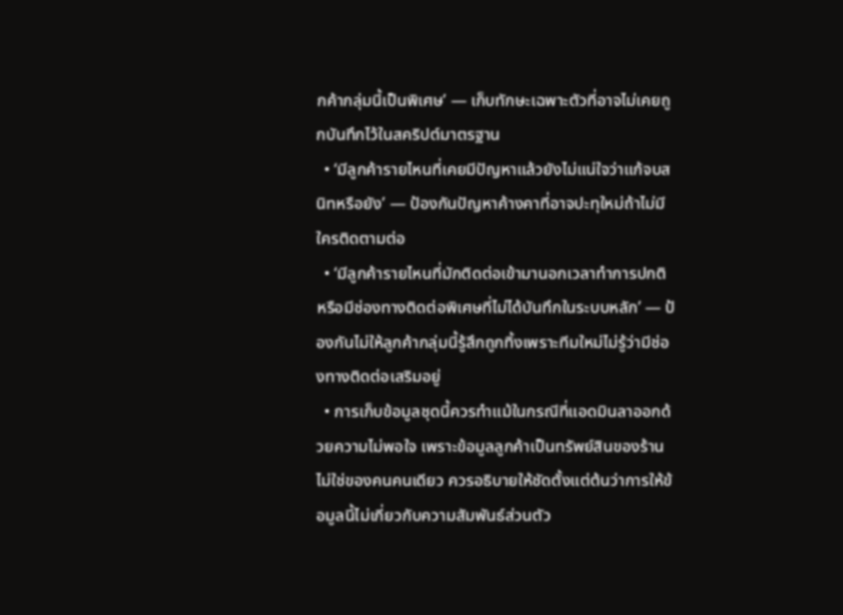กค้ากลุ่มนี้เป็นพิเศษ’ — เก็บทักษะเฉพาะตัวที่อาจไม่เคยถูกบันทึกไว้ในสคริปต์มาตรฐาน
  • ‘มีลูกค้ารายไหนที่เคยมีปัญหาแล้วยังไม่แน่ใจว่าแก้จบสนิทหรือยัง’ — ป้องกันปัญหาค้างคาที่อาจปะทุใหม่ถ้าไม่มีใครติดตามต่อ
  • ‘มีลูกค้ารายไหนที่มักติดต่อเข้ามานอกเวลาทำการปกติ หรือมีช่องทางติดต่อพิเศษที่ไม่ได้บันทึกในระบบหลัก’ — ป้องกันไม่ให้ลูกค้ากลุ่มนี้รู้สึกถูกทิ้งเพราะทีมใหม่ไม่รู้ว่ามีช่องทางติดต่อเสริมอยู่
  • การเก็บข้อมูลชุดนี้ควรทำแม้ในกรณีที่แอดมินลาออกด้วยความไม่พอใจ เพราะข้อมูลลูกค้าเป็นทรัพย์สินของร้าน ไม่ใช่ของคนคนเดียว ควรอธิบายให้ชัดตั้งแต่ต้นว่าการให้ข้อมูลนี้ไม่เกี่ยวกับความสัมพันธ์ส่วนตัว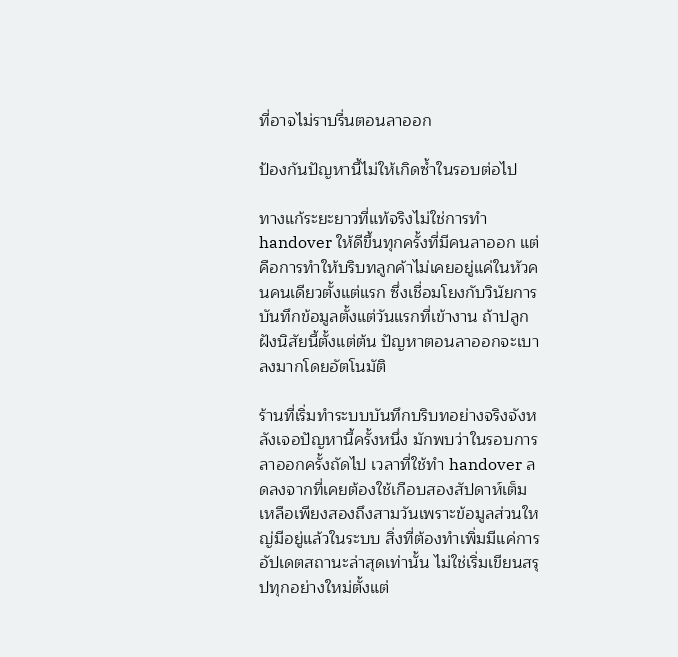ที่อาจไม่ราบรื่นตอนลาออก

ป้องกันปัญหานี้ไม่ให้เกิดซ้ำในรอบต่อไป

ทางแก้ระยะยาวที่แท้จริงไม่ใช่การทำ handover ให้ดีขึ้นทุกครั้งที่มีคนลาออก แต่คือการทำให้บริบทลูกค้าไม่เคยอยู่แค่ในหัวคนคนเดียวตั้งแต่แรก ซึ่งเชื่อมโยงกับวินัยการบันทึกข้อมูลตั้งแต่วันแรกที่เข้างาน ถ้าปลูกฝังนิสัยนี้ตั้งแต่ต้น ปัญหาตอนลาออกจะเบาลงมากโดยอัตโนมัติ

ร้านที่เริ่มทำระบบบันทึกบริบทอย่างจริงจังหลังเจอปัญหานี้ครั้งหนึ่ง มักพบว่าในรอบการลาออกครั้งถัดไป เวลาที่ใช้ทำ handover ลดลงจากที่เคยต้องใช้เกือบสองสัปดาห์เต็ม เหลือเพียงสองถึงสามวันเพราะข้อมูลส่วนใหญ่มีอยู่แล้วในระบบ สิ่งที่ต้องทำเพิ่มมีแค่การอัปเดตสถานะล่าสุดเท่านั้น ไม่ใช่เริ่มเขียนสรุปทุกอย่างใหม่ตั้งแต่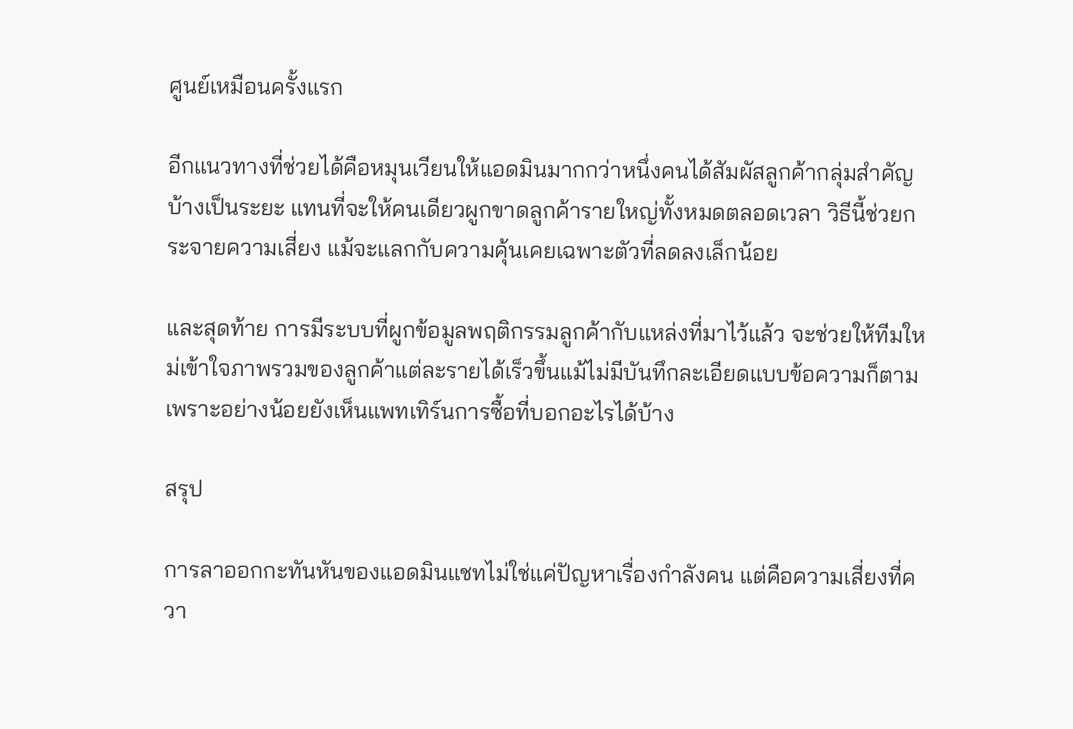ศูนย์เหมือนครั้งแรก

อีกแนวทางที่ช่วยได้คือหมุนเวียนให้แอดมินมากกว่าหนึ่งคนได้สัมผัสลูกค้ากลุ่มสำคัญบ้างเป็นระยะ แทนที่จะให้คนเดียวผูกขาดลูกค้ารายใหญ่ทั้งหมดตลอดเวลา วิธีนี้ช่วยกระจายความเสี่ยง แม้จะแลกกับความคุ้นเคยเฉพาะตัวที่ลดลงเล็กน้อย

และสุดท้าย การมีระบบที่ผูกข้อมูลพฤติกรรมลูกค้ากับแหล่งที่มาไว้แล้ว จะช่วยให้ทีมใหม่เข้าใจภาพรวมของลูกค้าแต่ละรายได้เร็วขึ้นแม้ไม่มีบันทึกละเอียดแบบข้อความก็ตาม เพราะอย่างน้อยยังเห็นแพทเทิร์นการซื้อที่บอกอะไรได้บ้าง

สรุป

การลาออกกะทันหันของแอดมินแชทไม่ใช่แค่ปัญหาเรื่องกำลังคน แต่คือความเสี่ยงที่ควา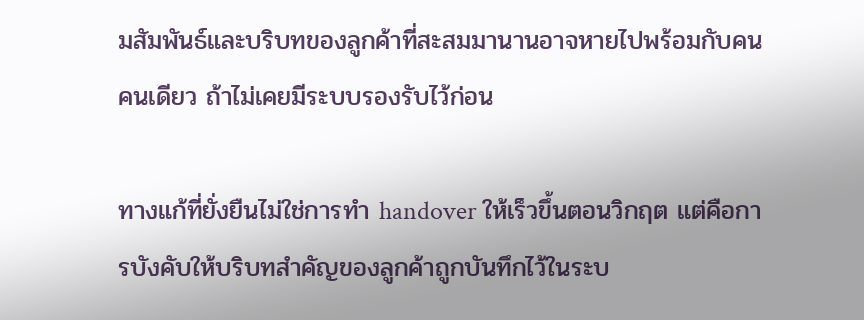มสัมพันธ์และบริบทของลูกค้าที่สะสมมานานอาจหายไปพร้อมกับคนคนเดียว ถ้าไม่เคยมีระบบรองรับไว้ก่อน

ทางแก้ที่ยั่งยืนไม่ใช่การทำ handover ให้เร็วขึ้นตอนวิกฤต แต่คือการบังคับให้บริบทสำคัญของลูกค้าถูกบันทึกไว้ในระบ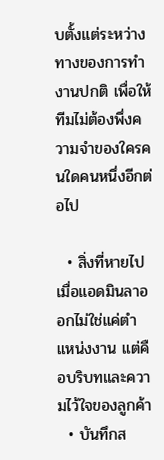บตั้งแต่ระหว่างทางของการทำงานปกติ เพื่อให้ทีมไม่ต้องพึ่งความจำของใครคนใดคนหนึ่งอีกต่อไป

  • สิ่งที่หายไปเมื่อแอดมินลาออกไม่ใช่แค่ตำแหน่งงาน แต่คือบริบทและความไว้ใจของลูกค้า
  • บันทึกส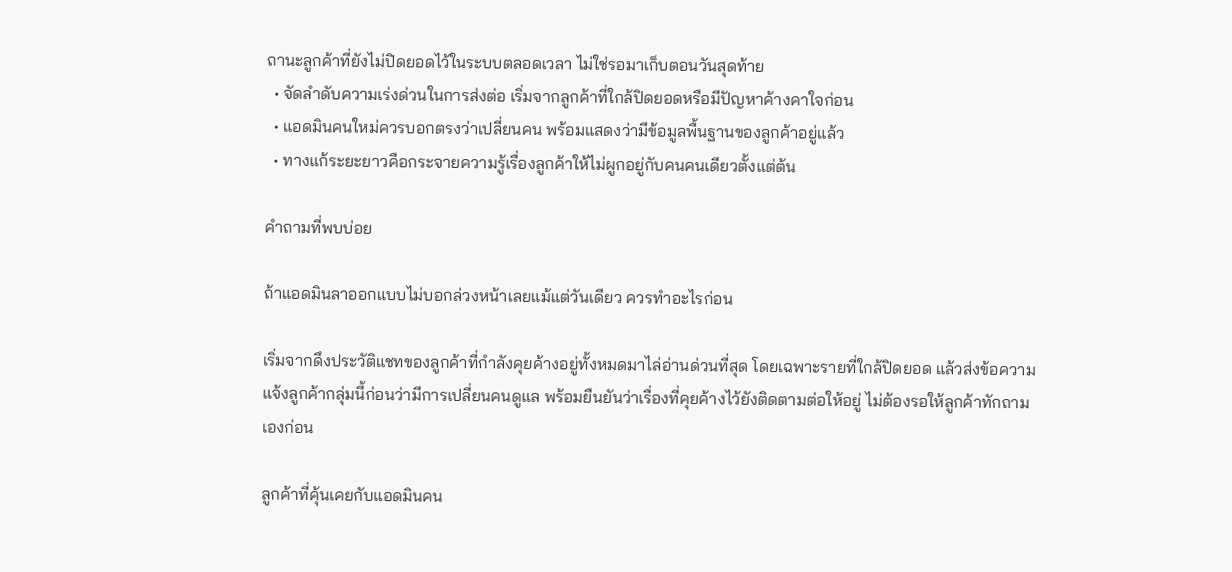ถานะลูกค้าที่ยังไม่ปิดยอดไว้ในระบบตลอดเวลา ไม่ใช่รอมาเก็บตอนวันสุดท้าย
  • จัดลำดับความเร่งด่วนในการส่งต่อ เริ่มจากลูกค้าที่ใกล้ปิดยอดหรือมีปัญหาค้างคาใจก่อน
  • แอดมินคนใหม่ควรบอกตรงว่าเปลี่ยนคน พร้อมแสดงว่ามีข้อมูลพื้นฐานของลูกค้าอยู่แล้ว
  • ทางแก้ระยะยาวคือกระจายความรู้เรื่องลูกค้าให้ไม่ผูกอยู่กับคนคนเดียวตั้งแต่ต้น

คำถามที่พบบ่อย

ถ้าแอดมินลาออกแบบไม่บอกล่วงหน้าเลยแม้แต่วันเดียว ควรทำอะไรก่อน

เริ่มจากดึงประวัติแชทของลูกค้าที่กำลังคุยค้างอยู่ทั้งหมดมาไล่อ่านด่วนที่สุด โดยเฉพาะรายที่ใกล้ปิดยอด แล้วส่งข้อความแจ้งลูกค้ากลุ่มนี้ก่อนว่ามีการเปลี่ยนคนดูแล พร้อมยืนยันว่าเรื่องที่คุยค้างไว้ยังติดตามต่อให้อยู่ ไม่ต้องรอให้ลูกค้าทักถามเองก่อน

ลูกค้าที่คุ้นเคยกับแอดมินคน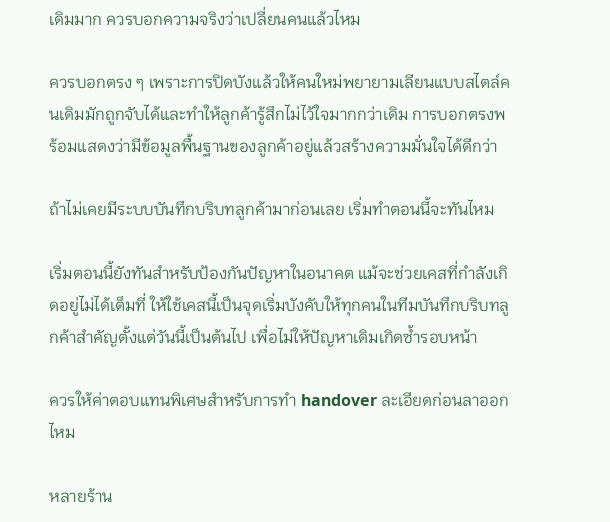เดิมมาก ควรบอกความจริงว่าเปลี่ยนคนแล้วไหม

ควรบอกตรง ๆ เพราะการปิดบังแล้วให้คนใหม่พยายามเลียนแบบสไตล์คนเดิมมักถูกจับได้และทำให้ลูกค้ารู้สึกไม่ไว้ใจมากกว่าเดิม การบอกตรงพร้อมแสดงว่ามีข้อมูลพื้นฐานของลูกค้าอยู่แล้วสร้างความมั่นใจได้ดีกว่า

ถ้าไม่เคยมีระบบบันทึกบริบทลูกค้ามาก่อนเลย เริ่มทำตอนนี้จะทันไหม

เริ่มตอนนี้ยังทันสำหรับป้องกันปัญหาในอนาคต แม้จะช่วยเคสที่กำลังเกิดอยู่ไม่ได้เต็มที่ ให้ใช้เคสนี้เป็นจุดเริ่มบังคับให้ทุกคนในทีมบันทึกบริบทลูกค้าสำคัญตั้งแต่วันนี้เป็นต้นไป เพื่อไม่ให้ปัญหาเดิมเกิดซ้ำรอบหน้า

ควรให้ค่าตอบแทนพิเศษสำหรับการทำ handover ละเอียดก่อนลาออกไหม

หลายร้าน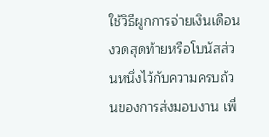ใช้วิธีผูกการจ่ายเงินเดือนงวดสุดท้ายหรือโบนัสส่วนหนึ่งไว้กับความครบถ้วนของการส่งมอบงาน เพื่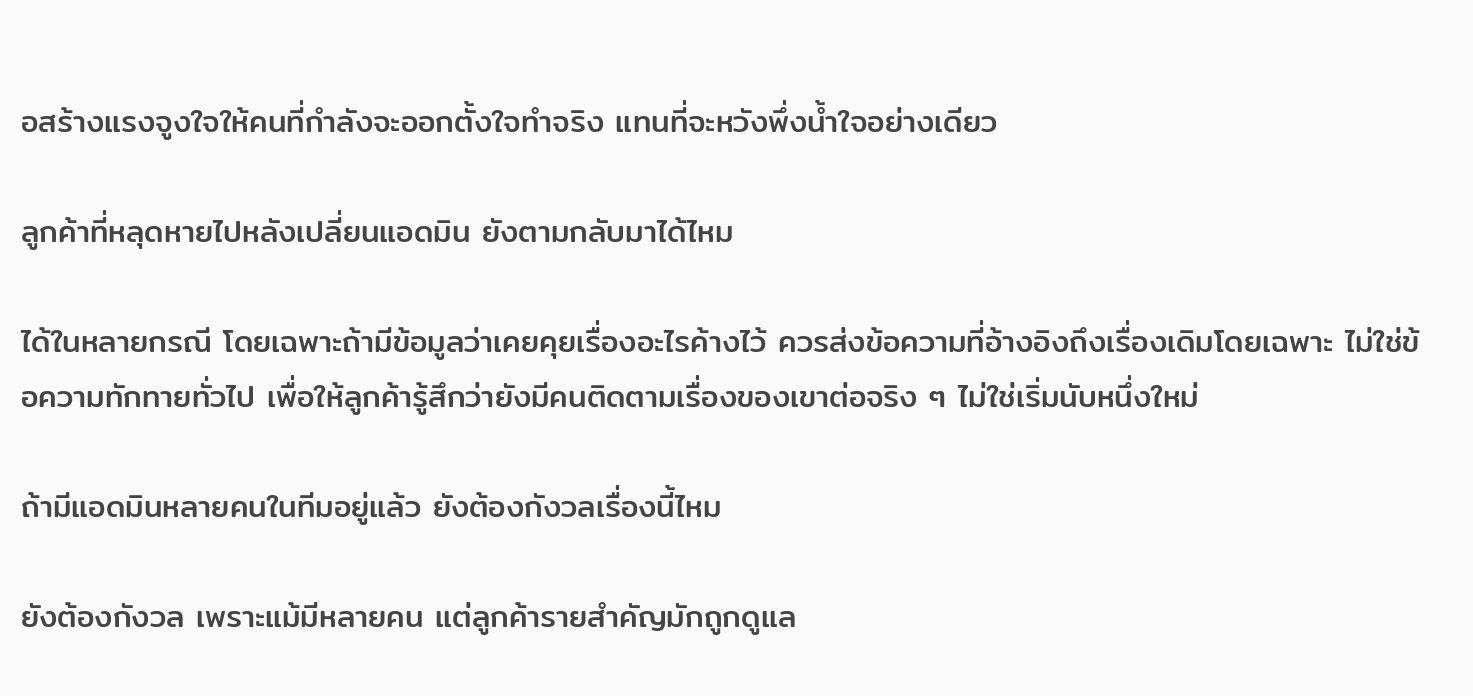อสร้างแรงจูงใจให้คนที่กำลังจะออกตั้งใจทำจริง แทนที่จะหวังพึ่งน้ำใจอย่างเดียว

ลูกค้าที่หลุดหายไปหลังเปลี่ยนแอดมิน ยังตามกลับมาได้ไหม

ได้ในหลายกรณี โดยเฉพาะถ้ามีข้อมูลว่าเคยคุยเรื่องอะไรค้างไว้ ควรส่งข้อความที่อ้างอิงถึงเรื่องเดิมโดยเฉพาะ ไม่ใช่ข้อความทักทายทั่วไป เพื่อให้ลูกค้ารู้สึกว่ายังมีคนติดตามเรื่องของเขาต่อจริง ๆ ไม่ใช่เริ่มนับหนึ่งใหม่

ถ้ามีแอดมินหลายคนในทีมอยู่แล้ว ยังต้องกังวลเรื่องนี้ไหม

ยังต้องกังวล เพราะแม้มีหลายคน แต่ลูกค้ารายสำคัญมักถูกดูแล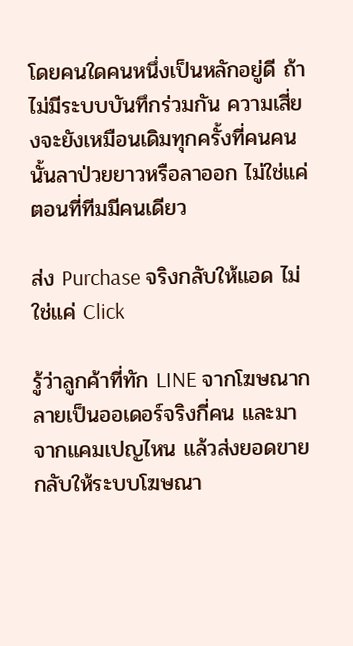โดยคนใดคนหนึ่งเป็นหลักอยู่ดี ถ้าไม่มีระบบบันทึกร่วมกัน ความเสี่ยงจะยังเหมือนเดิมทุกครั้งที่คนคนนั้นลาป่วยยาวหรือลาออก ไม่ใช่แค่ตอนที่ทีมมีคนเดียว

ส่ง Purchase จริงกลับให้แอด ไม่ใช่แค่ Click

รู้ว่าลูกค้าที่ทัก LINE จากโฆษณากลายเป็นออเดอร์จริงกี่คน และมาจากแคมเปญไหน แล้วส่งยอดขายกลับให้ระบบโฆษณา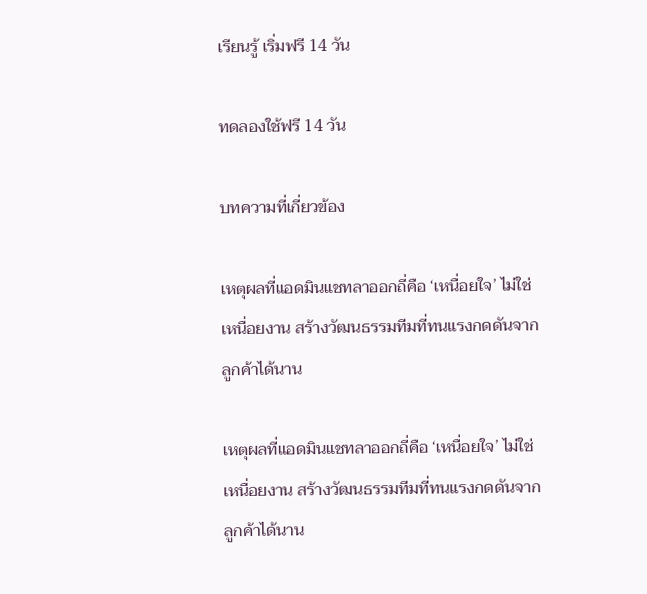เรียนรู้ เริ่มฟรี 14 วัน

ทดลองใช้ฟรี 14 วัน

บทความที่เกี่ยวข้อง

เหตุผลที่แอดมินแชทลาออกถี่คือ ‘เหนื่อยใจ’ ไม่ใช่เหนื่อยงาน สร้างวัฒนธรรมทีมที่ทนแรงกดดันจากลูกค้าได้นาน

เหตุผลที่แอดมินแชทลาออกถี่คือ ‘เหนื่อยใจ’ ไม่ใช่เหนื่อยงาน สร้างวัฒนธรรมทีมที่ทนแรงกดดันจากลูกค้าได้นาน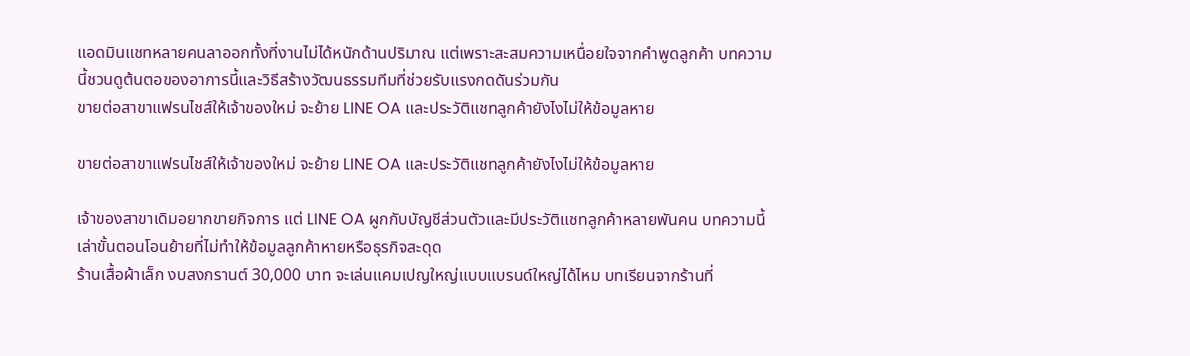แอดมินแชทหลายคนลาออกทั้งที่งานไม่ได้หนักด้านปริมาณ แต่เพราะสะสมความเหนื่อยใจจากคำพูดลูกค้า บทความนี้ชวนดูต้นตอของอาการนี้และวิธีสร้างวัฒนธรรมทีมที่ช่วยรับแรงกดดันร่วมกัน
ขายต่อสาขาแฟรนไชส์ให้เจ้าของใหม่ จะย้าย LINE OA และประวัติแชทลูกค้ายังไงไม่ให้ข้อมูลหาย

ขายต่อสาขาแฟรนไชส์ให้เจ้าของใหม่ จะย้าย LINE OA และประวัติแชทลูกค้ายังไงไม่ให้ข้อมูลหาย

เจ้าของสาขาเดิมอยากขายกิจการ แต่ LINE OA ผูกกับบัญชีส่วนตัวและมีประวัติแชทลูกค้าหลายพันคน บทความนี้เล่าขั้นตอนโอนย้ายที่ไม่ทำให้ข้อมูลลูกค้าหายหรือธุรกิจสะดุด
ร้านเสื้อผ้าเล็ก งบสงกรานต์ 30,000 บาท จะเล่นแคมเปญใหญ่แบบแบรนด์ใหญ่ได้ไหม บทเรียนจากร้านที่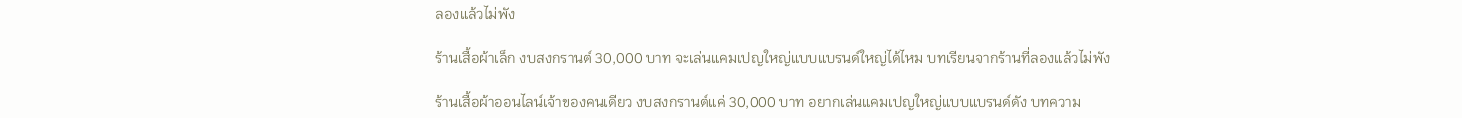ลองแล้วไม่พัง

ร้านเสื้อผ้าเล็ก งบสงกรานต์ 30,000 บาท จะเล่นแคมเปญใหญ่แบบแบรนด์ใหญ่ได้ไหม บทเรียนจากร้านที่ลองแล้วไม่พัง

ร้านเสื้อผ้าออนไลน์เจ้าของคนเดียว งบสงกรานต์แค่ 30,000 บาท อยากเล่นแคมเปญใหญ่แบบแบรนด์ดัง บทความ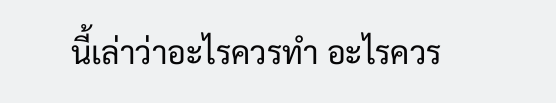นี้เล่าว่าอะไรควรทำ อะไรควร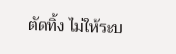ตัดทิ้ง ไม่ให้ระบ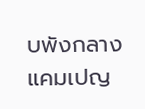บพังกลางแคมเปญ